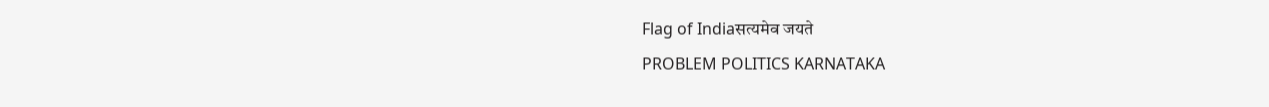Flag of Indiaसत्यमेव जयते
PROBLEM POLITICS KARNATAKA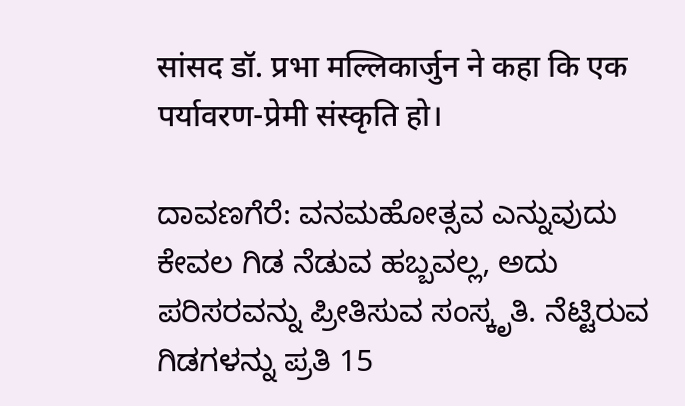सांसद डॉ. प्रभा मल्लिकार्जुन ने कहा कि एक पर्यावरण-प्रेमी संस्कृति हो।

ದಾವಣಗೆರೆ: ವನಮಹೋತ್ಸವ ಎನ್ನುವುದು ಕೇವಲ ಗಿಡ ನೆಡುವ ಹಬ್ಬವಲ್ಲ, ಅದು ಪರಿಸರವನ್ನು ಪ್ರೀತಿಸುವ ಸಂಸ್ಕೃತಿ. ನೆಟ್ಟಿರುವ ಗಿಡಗಳನ್ನು ಪ್ರತಿ 15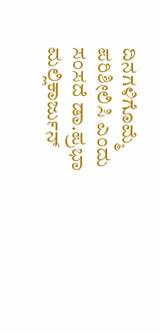ದಿನಗಳಿಗೊಮ್ಮೆ ಪರಿಶೀಲಿಸಿ ಎಂದು ಸಂಸದೆ ಡಾ.ಪ್ರಭಾ ಮಲ್ಲಿಕಾರ್ಜುನ್‌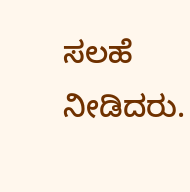ಸಲಹೆ ನೀಡಿದರು.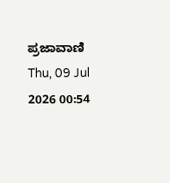ಪ್ರಜಾವಾಣಿ Thu, 09 Jul 2026 00:54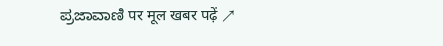ಪ್ರಜಾವಾಣಿ पर मूल खबर पढ़ें ↗